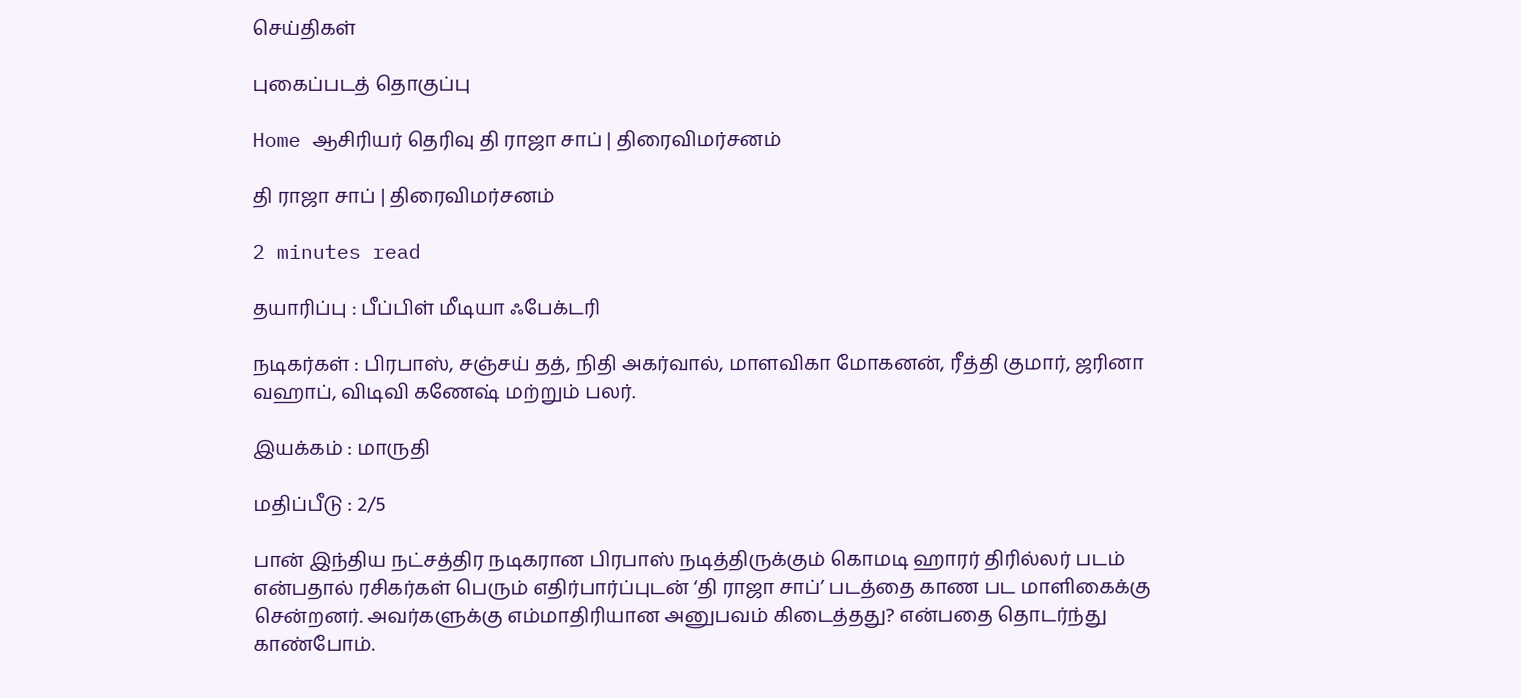செய்திகள்

புகைப்படத் தொகுப்பு

Home ஆசிரியர் தெரிவு தி ராஜா சாப் | திரைவிமர்சனம்

தி ராஜா சாப் | திரைவிமர்சனம்

2 minutes read

தயாரிப்பு : பீப்பிள் மீடியா ஃபேக்டரி

நடிகர்கள் : பிரபாஸ், சஞ்சய் தத், நிதி அகர்வால், மாளவிகா மோகனன், ரீத்தி குமார், ஜரினா வஹாப், விடிவி கணேஷ் மற்றும் பலர்.

இயக்கம் : மாருதி

மதிப்பீடு : 2/5

பான் இந்திய நட்சத்திர நடிகரான பிரபாஸ் நடித்திருக்கும் கொமடி ஹாரர் திரில்லர் படம் என்பதால் ரசிகர்கள் பெரும் எதிர்பார்ப்புடன் ‘தி ராஜா சாப்’ படத்தை காண பட மாளிகைக்கு சென்றனர். அவர்களுக்கு எம்மாதிரியான அனுபவம் கிடைத்தது? என்பதை தொடர்ந்து காண்போம்.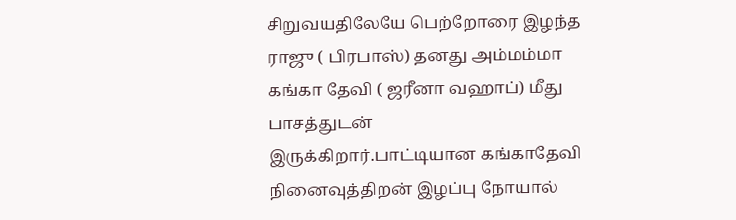சிறுவயதிலேயே பெற்றோரை இழந்த ராஜு ( பிரபாஸ்) தனது அம்மம்மா கங்கா தேவி ( ஜரீனா வஹாப்) மீது பாசத்துடன் இருக்கிறார்.பாட்டியான கங்காதேவி நினைவுத்திறன் இழப்பு நோயால்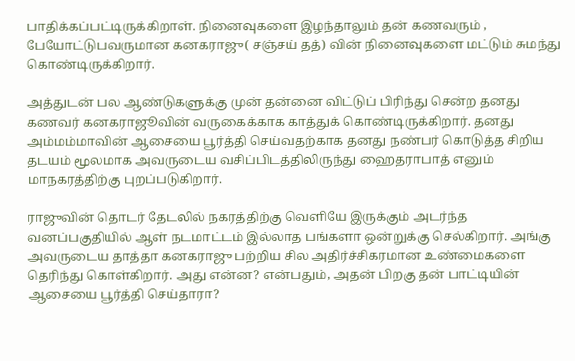பாதிக்கப்பட்டிருக்கிறாள். நினைவுகளை இழந்தாலும் தன் கணவரும் , பேயோட்டுபவருமான கனகராஜு( சஞ்சய் தத்) வின் நினைவுகளை மட்டும் சுமந்து கொண்டிருக்கிறார்.

அத்துடன் பல ஆண்டுகளுக்கு முன் தன்னை விட்டுப் பிரிந்து சென்ற தனது கணவர் கனகராஜூவின் வருகைக்காக காத்துக் கொண்டிருக்கிறார். தனது அம்மம்மாவின் ஆசையை பூர்த்தி செய்வதற்காக தனது நண்பர் கொடுத்த சிறிய தடயம் மூலமாக அவருடைய வசிப்பிடத்திலிருந்து ஹைதராபாத் எனும் மாநகரத்திற்கு புறப்படுகிறார்.

ராஜுவின் தொடர் தேடலில் நகரத்திற்கு வெளியே இருக்கும் அடர்ந்த வனப்பகுதியில் ஆள் நடமாட்டம் இல்லாத பங்களா ஒன்றுக்கு செல்கிறார். அங்கு அவருடைய தாத்தா கனகராஜு பற்றிய சில அதிர்ச்சிகரமான உண்மைகளை தெரிந்து கொள்கிறார். அது என்ன? என்பதும், அதன் பிறகு தன் பாட்டியின் ஆசையை பூர்த்தி செய்தாரா?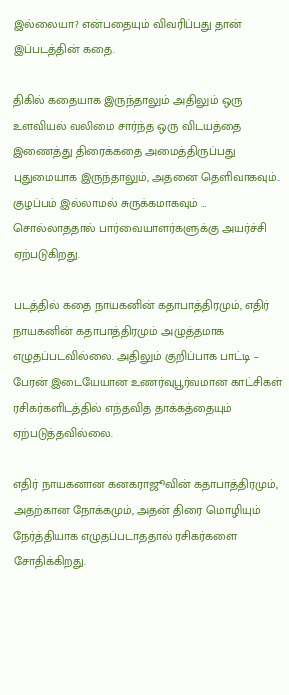இல்லையா? என்பதையும் விவரிப்பது தான் இப்படத்தின் கதை.

திகில் கதையாக இருந்தாலும் அதிலும் ஒரு உளவியல் வலிமை சார்ந்த ஒரு விடயத்தை இணைத்து திரைக்கதை அமைத்திருப்பது புதுமையாக இருந்தாலும், அதனை தெளிவாகவும்.. குழப்பம் இல்லாமல் சுருக்கமாகவும் … சொல்லாததால் பார்வையாளர்களுக்கு அயர்ச்சி ஏற்படுகிறது.

படத்தில் கதை நாயகனின் கதாபாத்திரமும், எதிர் நாயகனின் கதாபாத்திரமும் அழுத்தமாக எழுதப்படவில்லை. அதிலும் குறிப்பாக பாட்டி – பேரன் இடையேயான உணர்வுபூர்வமான காட்சிகள் ரசிகர்களிடத்தில் எந்தவித தாக்கத்தையும் ஏற்படுத்தவில்லை.

எதிர் நாயகனான கனகராஜூவின் கதாபாத்திரமும், அதற்கான நோக்கமும், அதன் திரை மொழியும் நேர்த்தியாக எழுதப்படாததால் ரசிகர்களை சோதிக்கிறது.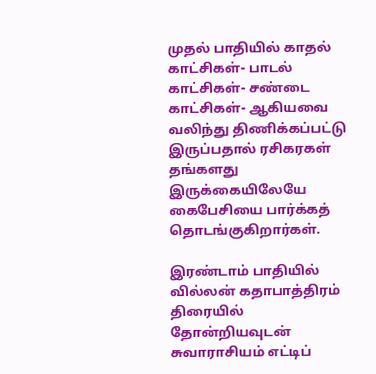முதல் பாதியில் காதல் காட்சிகள்- பாடல் காட்சிகள்- சண்டை காட்சிகள்- ஆகியவை வலிந்து திணிக்கப்பட்டு இருப்பதால் ரசிகரகள் தங்களது இருக்கையிலேயே கைபேசியை பார்க்கத் தொடங்குகிறார்கள்.

இரண்டாம் பாதியில் வில்லன் கதாபாத்திரம் திரையில் தோன்றியவுடன் சுவாராசியம் எட்டிப்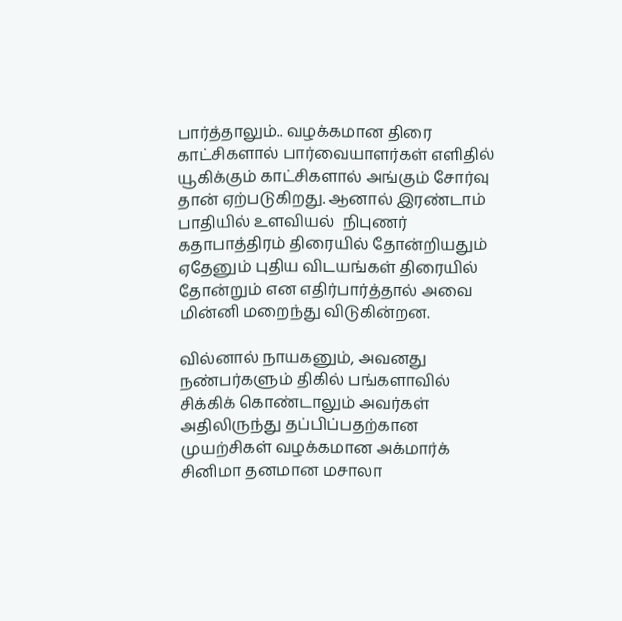பார்த்தாலும்.. வழக்கமான திரை காட்சிகளால் பார்வையாளர்கள் எளிதில் யூகிக்கும் காட்சிகளால் அங்கும் சோர்வு தான் ஏற்படுகிறது. ஆனால் இரண்டாம் பாதியில் உளவியல்  நிபுணர் கதாபாத்திரம் திரையில் தோன்றியதும் ஏதேனும் புதிய விடயங்கள் திரையில் தோன்றும் என எதிர்பார்த்தால் அவை மின்னி மறைந்து விடுகின்றன.

வில்னால் நாயகனும், அவனது நண்பர்களும் திகில் பங்களாவில் சிக்கிக் கொண்டாலும் அவர்கள் அதிலிருந்து தப்பிப்பதற்கான முயற்சிகள் வழக்கமான அக்மார்க் சினிமா தனமான மசாலா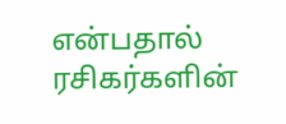என்பதால்  ரசிகர்களின்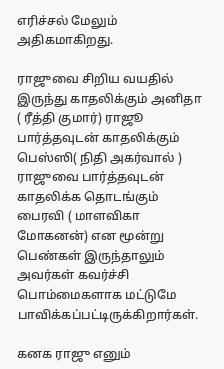எரிச்சல் மேலும் அதிகமாகிறது.

ராஜுவை சிறிய வயதில் இருந்து காதலிக்கும் அனிதா ( ரீத்தி குமார்) ராஜூ பார்த்தவுடன் காதலிக்கும் பெஸ்ஸி( நிதி அகர்வால் ) ராஜுவை பார்த்தவுடன் காதலிக்க தொடங்கும் பைரவி ( மாளவிகா மோகனன்) என மூன்று பெண்கள் இருந்தாலும் அவர்கள் கவர்ச்சி பொம்மைகளாக மட்டுமே பாவிக்கப்பட்டிருக்கிறார்கள்.

கனக ராஜு எனும்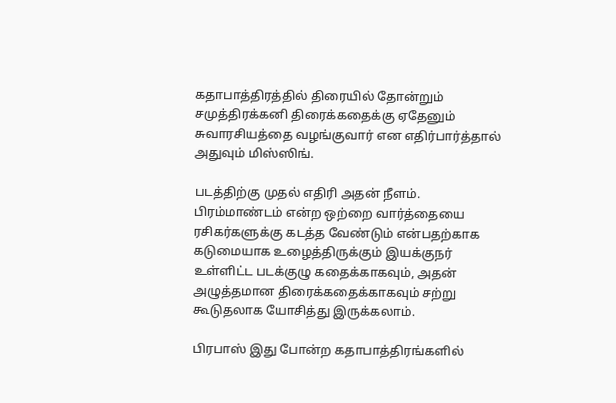கதாபாத்திரத்தில் திரையில் தோன்றும் சமுத்திரக்கனி திரைக்கதைக்கு ஏதேனும் சுவாரசியத்தை வழங்குவார் என எதிர்பார்த்தால் அதுவும் மிஸ்ஸிங்.

படத்திற்கு முதல் எதிரி அதன் நீளம். பிரம்மாண்டம் என்ற ஒற்றை வார்த்தையை ரசிகர்களுக்கு கடத்த வேண்டும் என்பதற்காக கடுமையாக உழைத்திருக்கும் இயக்குநர் உள்ளிட்ட படக்குழு கதைக்காகவும், அதன் அழுத்தமான திரைக்கதைக்காகவும் சற்று கூடுதலாக யோசித்து இருக்கலாம்.

பிரபாஸ் இது போன்ற கதாபாத்திரங்களில்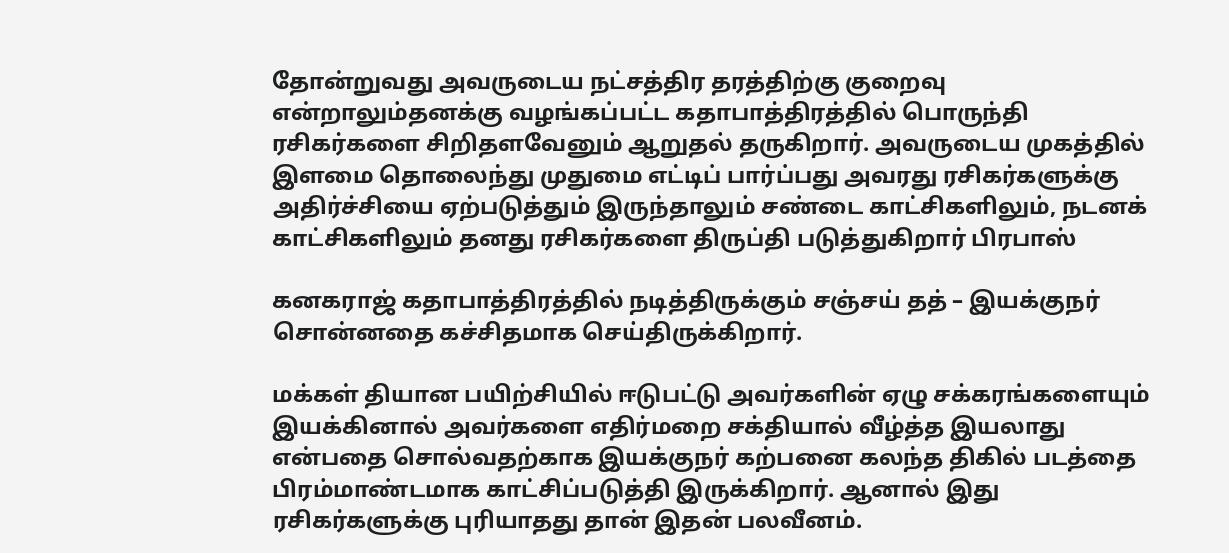தோன்றுவது அவருடைய நட்சத்திர தரத்திற்கு குறைவு என்றாலும்தனக்கு வழங்கப்பட்ட கதாபாத்திரத்தில் பொருந்தி ரசிகர்களை சிறிதளவேனும் ஆறுதல் தருகிறார். அவருடைய முகத்தில் இளமை தொலைந்து முதுமை எட்டிப் பார்ப்பது அவரது ரசிகர்களுக்கு அதிர்ச்சியை ஏற்படுத்தும் இருந்தாலும் சண்டை காட்சிகளிலும், நடனக் காட்சிகளிலும் தனது ரசிகர்களை திருப்தி படுத்துகிறார் பிரபாஸ்

கனகராஜ் கதாபாத்திரத்தில் நடித்திருக்கும் சஞ்சய் தத் – இயக்குநர் சொன்னதை கச்சிதமாக செய்திருக்கிறார்.

மக்கள் தியான பயிற்சியில் ஈடுபட்டு அவர்களின் ஏழு சக்கரங்களையும் இயக்கினால் அவர்களை எதிர்மறை சக்தியால் வீழ்த்த இயலாது என்பதை சொல்வதற்காக இயக்குநர் கற்பனை கலந்த திகில் படத்தை பிரம்மாண்டமாக காட்சிப்படுத்தி இருக்கிறார். ஆனால் இது ரசிகர்களுக்கு புரியாதது தான் இதன் பலவீனம்.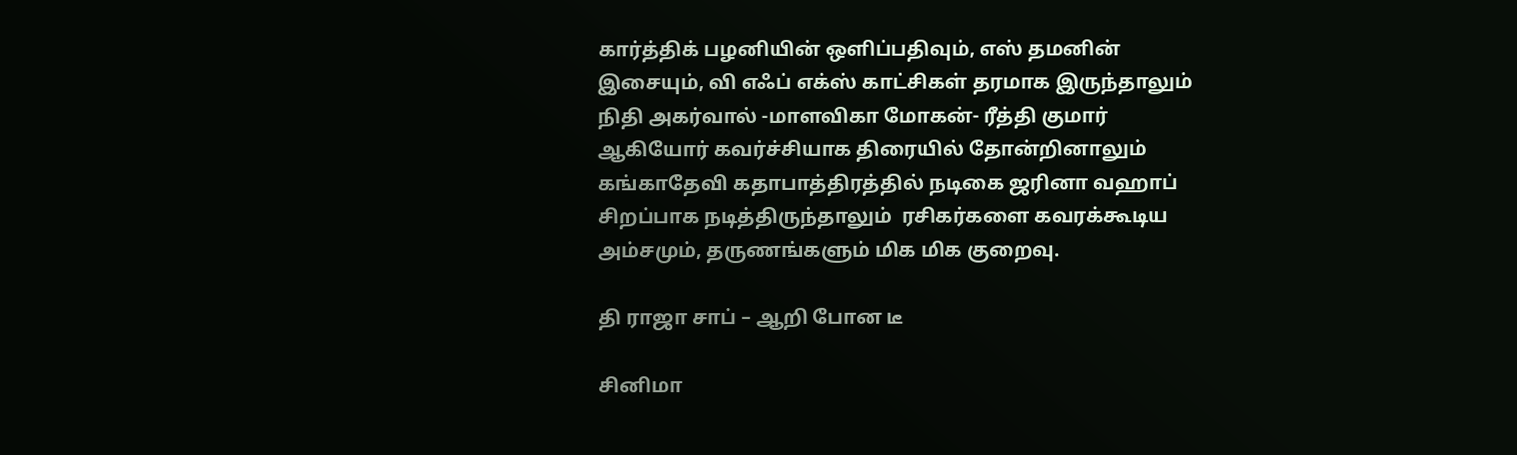கார்த்திக் பழனியின் ஒளிப்பதிவும், எஸ் தமனின் இசையும், வி எஃப் எக்ஸ் காட்சிகள் தரமாக இருந்தாலும்  நிதி அகர்வால் -மாளவிகா மோகன்- ரீத்தி குமார் ஆகியோர் கவர்ச்சியாக திரையில் தோன்றினாலும் கங்காதேவி கதாபாத்திரத்தில் நடிகை ஜரினா வஹாப் சிறப்பாக நடித்திருந்தாலும்  ரசிகர்களை கவரக்கூடிய அம்சமும், தருணங்களும் மிக மிக குறைவு.

தி ராஜா சாப் – ஆறி போன டீ

சினிமா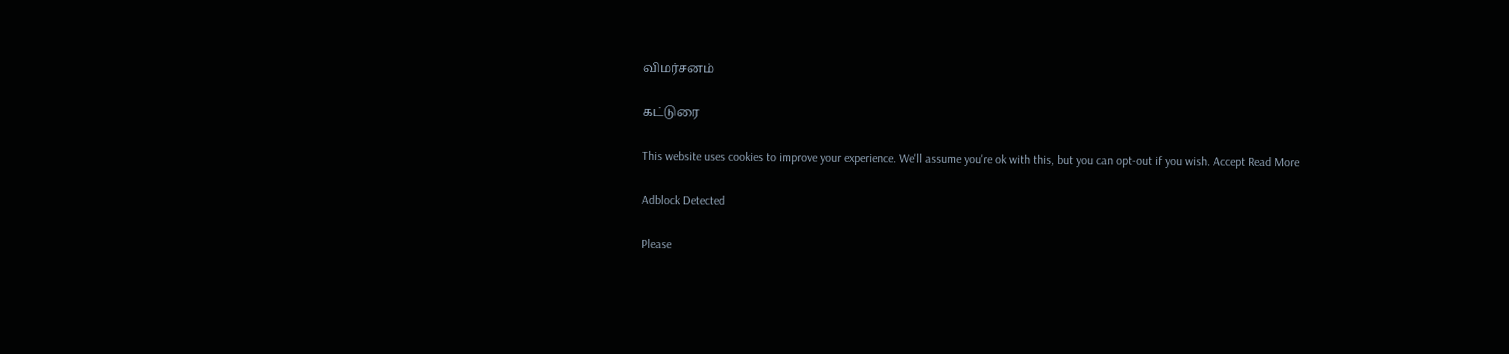விமர்சனம்

கட்டுரை

This website uses cookies to improve your experience. We'll assume you're ok with this, but you can opt-out if you wish. Accept Read More

Adblock Detected

Please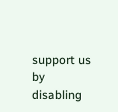support us by disabling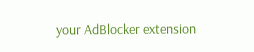your AdBlocker extension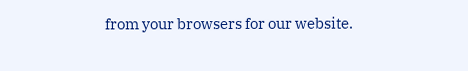from your browsers for our website.